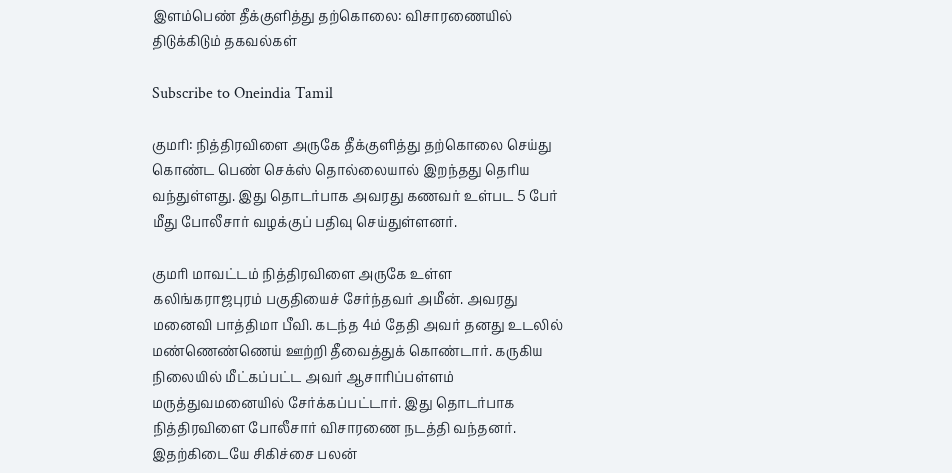இளம்பெண் தீக்குளித்து தற்கொலை: விசாரணையில் திடுக்கிடும் தகவல்கள்

Subscribe to Oneindia Tamil

குமரி: நித்திரவிளை அருகே தீக்குளித்து தற்கொலை செய்து கொண்ட பெண் செக்ஸ் தொல்லையால் இறந்தது தெரிய வந்துள்ளது. இது தொடர்பாக அவரது கணவர் உள்பட 5 பேர் மீது போலீசார் வழக்குப் பதிவு செய்துள்ளனர்.

குமரி மாவட்டம் நித்திரவிளை அருகே உள்ள கலிங்கராஜபுரம் பகுதியைச் சேர்ந்தவர் அமீன். அவரது மனைவி பாத்திமா பீவி. கடந்த 4ம் தேதி அவர் தனது உடலில் மண்ணெண்ணெய் ஊற்றி தீவைத்துக் கொண்டார். கருகிய நிலையில் மீட்கப்பட்ட அவர் ஆசாரிப்பள்ளம் மருத்துவமனையில் சேர்க்கப்பட்டார். இது தொடர்பாக நித்திரவிளை போலீசார் விசாரணை நடத்தி வந்தனர். இதற்கிடையே சிகிச்சை பலன்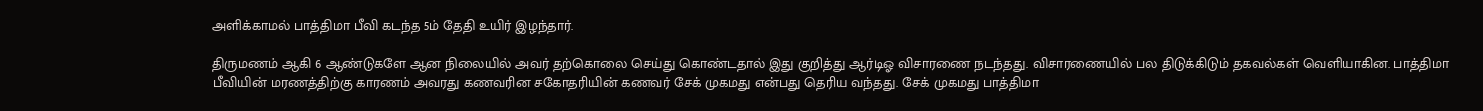அளிக்காமல் பாத்திமா பீவி கடந்த 5ம் தேதி உயிர் இழந்தார்.

திருமணம் ஆகி 6 ஆண்டுகளே ஆன நிலையில் அவர் தற்கொலை செய்து கொண்டதால் இது குறித்து ஆர்டிஓ விசாரணை நடந்தது. விசாரணையில் பல திடுக்கிடும் தகவல்கள் வெளியாகின. பாத்திமா பீவியின் மரணத்திற்கு காரணம் அவரது கணவரின சகோதரியின் கணவர் சேக் முகமது என்பது தெரிய வந்தது. சேக் முகமது பாத்திமா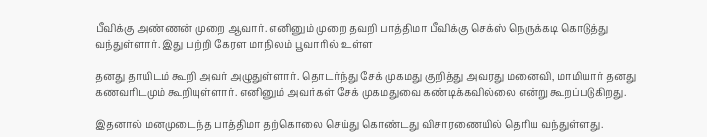பீவிக்கு அண்ணன் முறை ஆவார். எனினும் முறை தவறி பாத்திமா பீவிக்கு செக்ஸ் நெருக்கடி கொடுத்து வந்துள்ளார். இது பற்றி கேரள மாநிலம் பூவாரில் உள்ள

தனது தாயிடம் கூறி அவர் அழுதுள்ளார். தொடர்ந்து சேக் முகமது குறித்து அவரது மனைவி, மாமியார் தனது கணவரிடமும் கூறியுள்ளார். எனினும் அவர்கள் சேக் முகமதுவை கண்டிக்கவில்லை என்று கூறப்படுகிறது.

இதனால் மனமுடைந்த பாத்திமா தற்கொலை செய்து கொண்டது விசாரணையில் தெரிய வந்துள்ளது.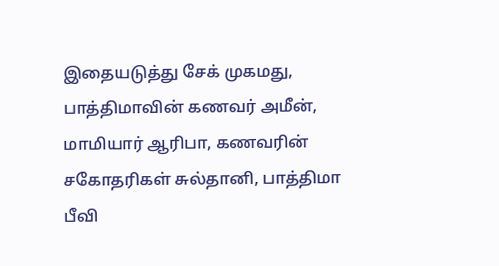இதையடுத்து சேக் முகமது, பாத்திமாவின் கணவர் அமீன், மாமியார் ஆரிபா, கணவரின் சகோதரிகள் சுல்தானி, பாத்திமா பீவி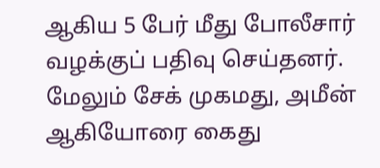ஆகிய 5 பேர் மீது போலீசார் வழக்குப் பதிவு செய்தனர். மேலும் சேக் முகமது, அமீன் ஆகியோரை கைது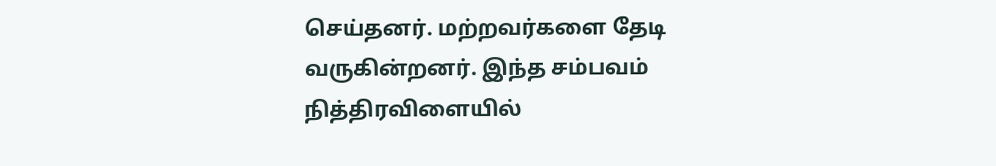செய்தனர். மற்றவர்களை தேடி வருகின்றனர். இந்த சம்பவம் நித்திரவிளையில்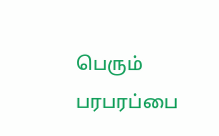பெரும் பரபரப்பை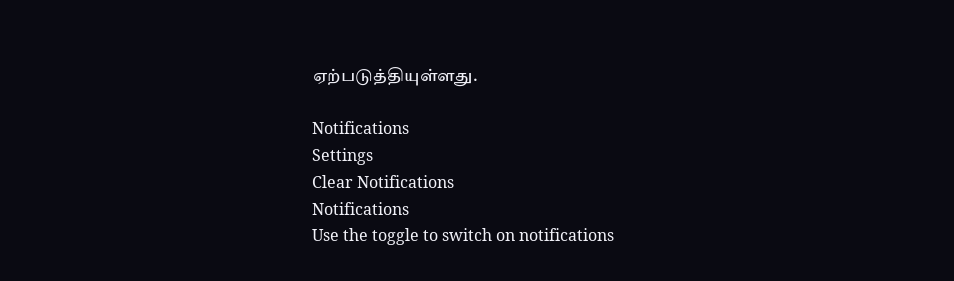ஏற்படுத்தியுள்ளது.

Notifications
Settings
Clear Notifications
Notifications
Use the toggle to switch on notifications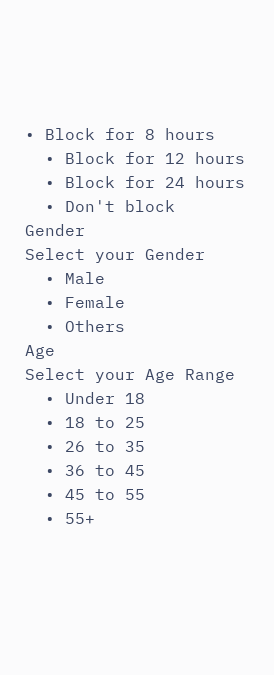• Block for 8 hours
  • Block for 12 hours
  • Block for 24 hours
  • Don't block
Gender
Select your Gender
  • Male
  • Female
  • Others
Age
Select your Age Range
  • Under 18
  • 18 to 25
  • 26 to 35
  • 36 to 45
  • 45 to 55
  • 55+